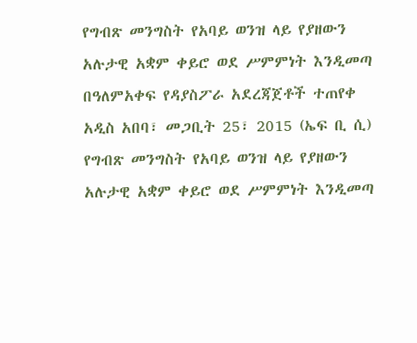የግብጽ መንግስት የአባይ ወንዝ ላይ የያዘውን አሉታዊ አቋም ቀይሮ ወደ ሥምምነት እንዲመጣ በዓለምአቀፍ የዳያስፖራ አደረጃጀቶች ተጠየቀ
አዲስ አበባ፣ መጋቢት 25፣ 2015 (ኤፍ ቢ ሲ) የግብጽ መንግስት የአባይ ወንዝ ላይ የያዘውን አሉታዊ አቋም ቀይሮ ወደ ሥምምነት እንዲመጣ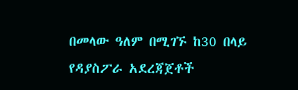በመላው ዓለም በሚገኙ ከ30 በላይ የዳያስፖራ አደረጃጀቶች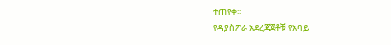ተጠየቀ፡፡
የዳያስፖራ አደረጃጀቶቹ የአባይ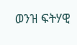ወንዝ ፍትሃዊ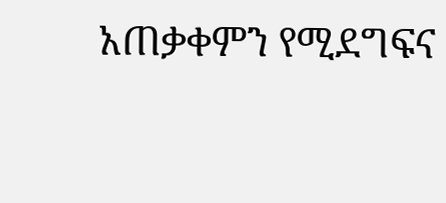አጠቃቀምን የሚደግፍና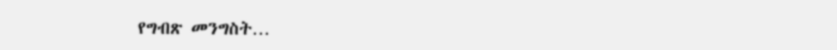የግብጽ መንግስት…